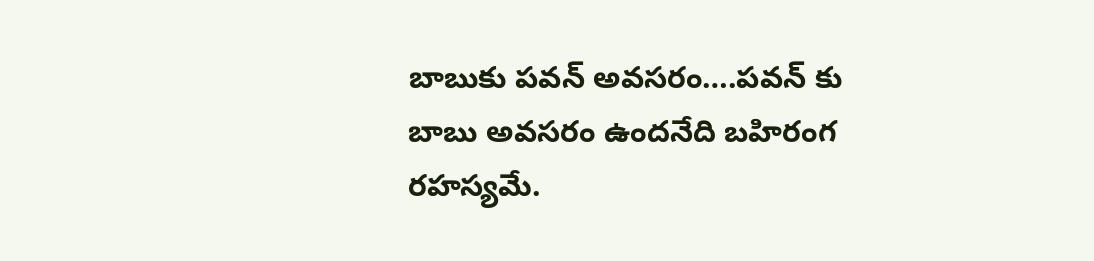బాబుకు పవన్ అవసరం….పవన్ కు బాబు అవసరం ఉందనేది బహిరంగ రహస్యమే.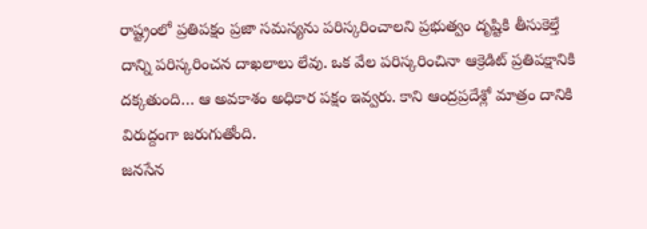రాష్ట్రంలో ప్రతిపక్షం ప్రజా సమస్యను పరిస్కరించాలని ప్రభుత్వం దృష్టికి తీసుకెల్తే దాన్ని పరిస్కరించన దాఖలాలు లేవు. ఒక వేల పరిస్కరించినా ఆక్రెడిట్ ప్రతిపక్షానికి దక్కతుంది… ఆ అవకాశం అధికార పక్షం ఇవ్వరు. కాని ఆంద్రప్రదేశ్లో మాత్రం దానికి విరుద్దంగా జరుగుతోంది.
జనసేన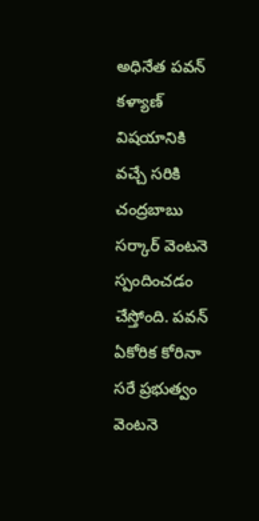అధినేత పవన్ కళ్యాణ్ విషయానికి వచ్చే సరికి చంద్రబాబు సర్కార్ వెంటనె స్పందించడం చేస్తోంది. పవన్ ఏకోరిక కోరినా సరే ప్రభుత్వం వెంటనె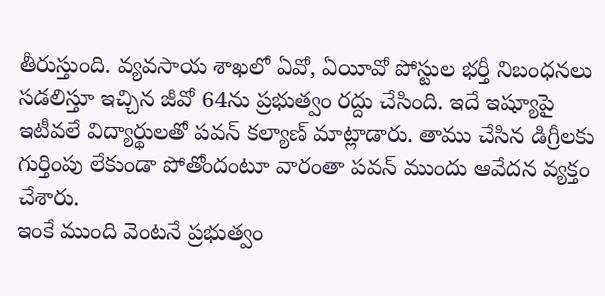తీరుస్తుంది. వ్యవసాయ శాఖలో ఏవో, ఏయీవో పోస్టుల భర్తీ నిబంధనలు సడలిస్తూ ఇచ్చిన జీవో 64ను ప్రభుత్వం రద్దు చేసింది. ఇదే ఇష్యూపై ఇటీవలే విద్యార్థులతో పవన్ కల్యాణ్ మాట్లాడారు. తాము చేసిన డిగ్రీలకు గుర్తింపు లేకుండా పోతోందంటూ వారంతా పవన్ ముందు ఆవేదన వ్యక్తం చేశారు.
ఇంకే ముంది వెంటనే ప్రభుత్వం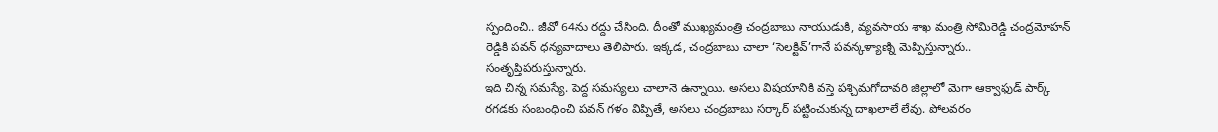స్పందించి.. జీవో 64ను రద్దు చేసింది. దీంతో ముఖ్యమంత్రి చంద్రబాబు నాయుడుకి, వ్యవసాయ శాఖ మంత్రి సోమిరెడ్డి చంద్రమోహన్ రెడ్డికి పవన్ ధన్యవాదాలు తెలిపారు. ఇక్కడ, చంద్రబాబు చాలా ‘సెలక్టివ్’గానే పవన్కళ్యాణ్ని మెప్పిస్తున్నారు.. సంతృప్తిపరుస్తున్నారు.
ఇది చిన్న సమస్యే. పెద్ద సమస్యలు చాలానె ఉన్నాయి. అసలు విషయానికి వస్తె పశ్చిమగోదావరి జిల్లాలో మెగా ఆక్వాఫుడ్ పార్క్ రగడకు సంబంధించి పవన్ గళం విప్పితే, అసలు చంద్రబాబు సర్కార్ పట్టించుకున్న దాఖలాలే లేవు. పోలవరం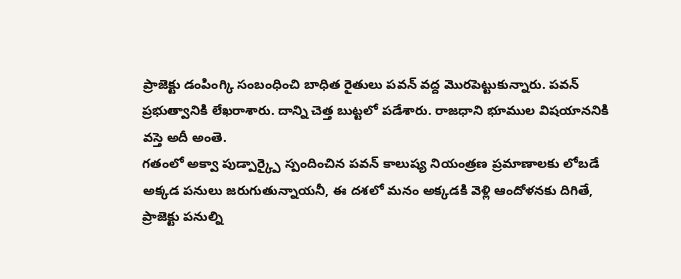ప్రాజెక్టు డంపింగ్కి సంబంధించి బాధిత రైతులు పవన్ వద్ద మొరపెట్టుకున్నారు. పవన్ ప్రభుత్వానికి లేఖరాశారు. దాన్ని చెత్త బుట్టలో పడేశారు. రాజధాని భూముల విషయాననికి వస్తె అదీ అంతె.
గతంలో అక్వా పుడ్పార్క్పై స్పందించిన పవన్ కాలుష్య నియంత్రణ ప్రమాణాలకు లోబడే అక్కడ పనులు జరుగుతున్నాయనీ, ఈ దశలో మనం అక్కడకి వెళ్లి ఆందోళనకు దిగితే, ప్రాజెక్టు పనుల్ని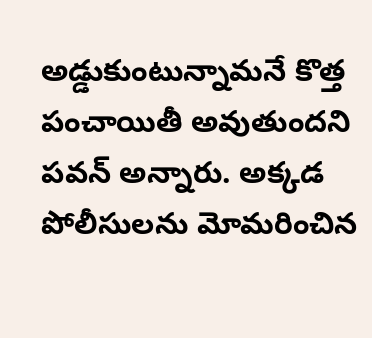అడ్డుకుంటున్నామనే కొత్త పంచాయితీ అవుతుందని పవన్ అన్నారు. అక్కడ పోలీసులను మోమరించిన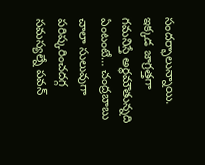సందర్భాలున్నాయి.
ఇక్కడ జాగ్రత్తగా గమనిస్తే అర్థమౌతున్నది ఏంటంటే… చంద్రబాబు చాలా సులువుగా పరిష్కరించదగ్గ సమస్యల్నే పవన్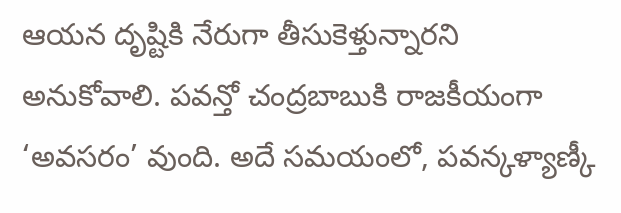ఆయన దృష్టికి నేరుగా తీసుకెళ్తున్నారని అనుకోవాలి. పవన్తో చంద్రబాబుకి రాజకీయంగా ‘అవసరం’ వుంది. అదే సమయంలో, పవన్కళ్యాణ్కీ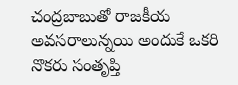చంద్రబాబుతో రాజకీయ అవసరాలున్నయి అందుకే ఒకరి నొకరు సంతృప్తి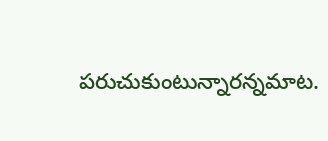పరుచుకుంటున్నారన్నమాట.